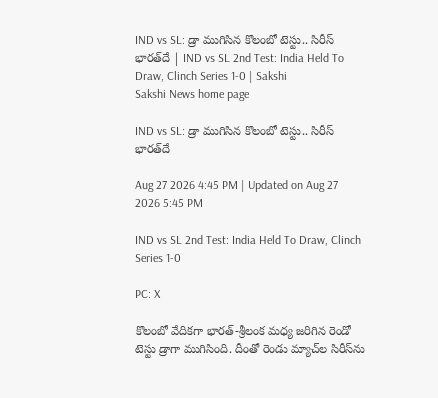IND vs SL: డ్రా ముగిసిన కొలంబో టెస్టు.. సిరీస్‌ భారత్‌దే | IND vs SL 2nd Test: India Held To Draw, Clinch Series 1-0 | Sakshi
Sakshi News home page

IND vs SL: డ్రా ముగిసిన కొలంబో టెస్టు.. సిరీస్‌ భారత్‌దే

Aug 27 2026 4:45 PM | Updated on Aug 27 2026 5:45 PM

IND vs SL 2nd Test: India Held To Draw, Clinch Series 1-0

PC: X

కొలంబో వేదిక‌గా భారత్‌-శ్రీలంక మధ్య జరిగిన రెండో టెస్టు డ్రాగా ముగిసింది. దీంతో రెండు మ్యాచ్‌ల సిరీస్‌ను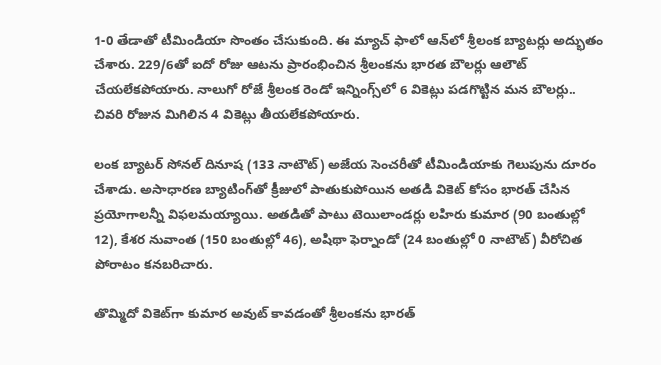1-0 తేడాతో టీమిండియా సొంతం చేసుకుంది. ఈ మ్యాచ్‌ ఫాలో ఆన్‌లో శ్రీలంక బ్యాటర్లు అద్భుతం చేశారు. 229/6తో ఐదో రోజు ఆటను ప్రారంభించిన శ్రీలంకను భారత బౌలర్లు ఆలౌట్‌ చేయలేకపోయారు. నాలుగో రోజే శ్రీలంక రెండో ఇన్నింగ్స్‌లో 6 వికెట్లు ప‌డ‌గొట్టిన మన బౌల‌ర్లు.. చివ‌రి రోజున మిగిలిన‌ 4 వికెట్లు తీయ‌లేక‌పోయారు.

లంక బ్యాటర్‌ సోనల్ దినూష (133 నాటౌట్) అజేయ సెంచరీతో టీమిండియాకు గెలుపును దూరం చేశాడు. అసాధారణ బ్యాటింగ్‌తో క్రీజులో పాతుకుపోయిన అతడి వికెట్‌ కోసం భారత్‌ చేసిన ప్రయోగాలన్నీ విఫలమయ్యాయి. అతడితో పాటు టెయిలాండర్లు లహిరు కుమార (90 బంతుల్లో 12), కేశర నువాంత (150 బంతుల్లో 46), అషిథా ఫెర్నాండో (24 బంతుల్లో 0 నాటౌట్‌) వీరోచిత పోరాటం కనబరిచారు.

తొమ్మిదో వికెట్‌గా కుమార అవుట్‌ కావడంతో శ్రీలంకను భారత్‌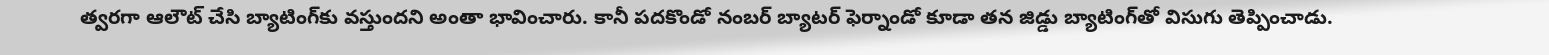త్వరగా ఆలౌట్‌ చేసి బ్యాటింగ్‌కు వస్తుందని అంతా భావించారు. కానీ పదకొండో నంబర్‌ బ్యాటర్‌ ఫెర్నాండో కూడా తన జిడ్డు బ్యాటింగ్‌తో విసుగు తెప్పించాడు.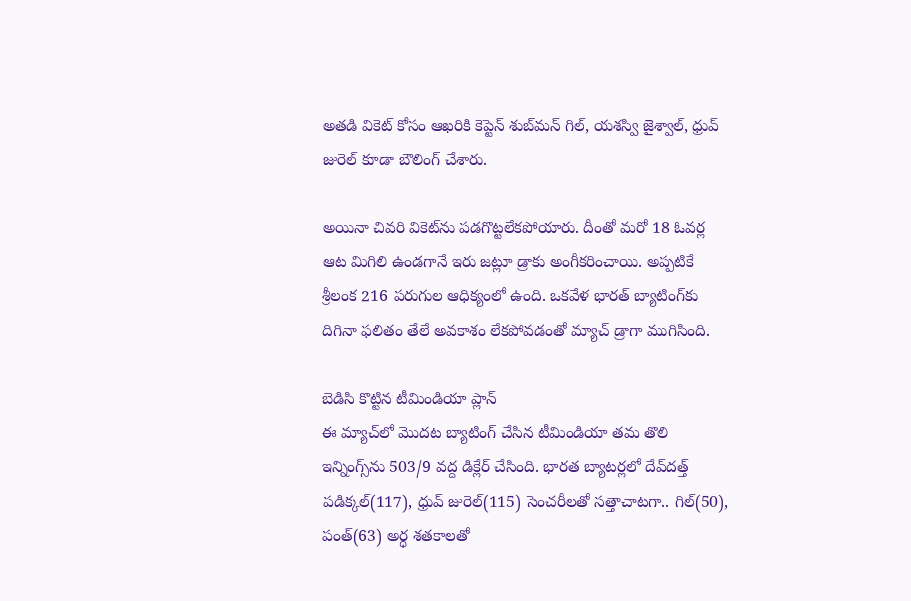అతడి వికెట్‌ కోసం ఆఖరికి కెప్టెన్‌ శుబ్‌మన్‌ గిల్‌, యశస్వి జైశ్వాల్‌, ధ్రువ్‌ జురెల్‌ కూడా బౌలింగ్‌ చేశారు.

అయినా చివరి వికెట్‌ను పడగొట్టలేకపోయారు. దీంతో మరో 18 ఓవర్ల ఆట మిగిలి ఉండగానే ఇరు జట్లూ డ్రాకు అంగీకరించాయి. అప్పటికే శ్రీలంక 216 పరుగుల ఆధిక్యంలో ఉంది. ఒకవేళ భారత్‌ బ్యాటింగ్‌కు దిగినా ఫలితం తేలే అవకాశం లేకపోవడంతో మ్యాచ్ డ్రాగా ముగిసింది.

బెడిసి కొట్టిన టీమిండియా ప్లాన్‌
ఈ మ్యాచ్‌లో మొదట బ్యాటింగ్ చేసిన టీమిండియా తమ తొలి ఇన్నింగ్స్‌ను 503/9 వద్ద డిక్లేర్‌ చేసింది. భారత బ్యాటర్లలో దేవ్‌దత్త్‌ పడిక్కల్‌(117), ధ్రువ్‌ జురెల్‌(115) సెంచరీలతో సత్తాచాటగా.. గిల్‌(50), పంత్‌(63) అర్ధ శతకాలతో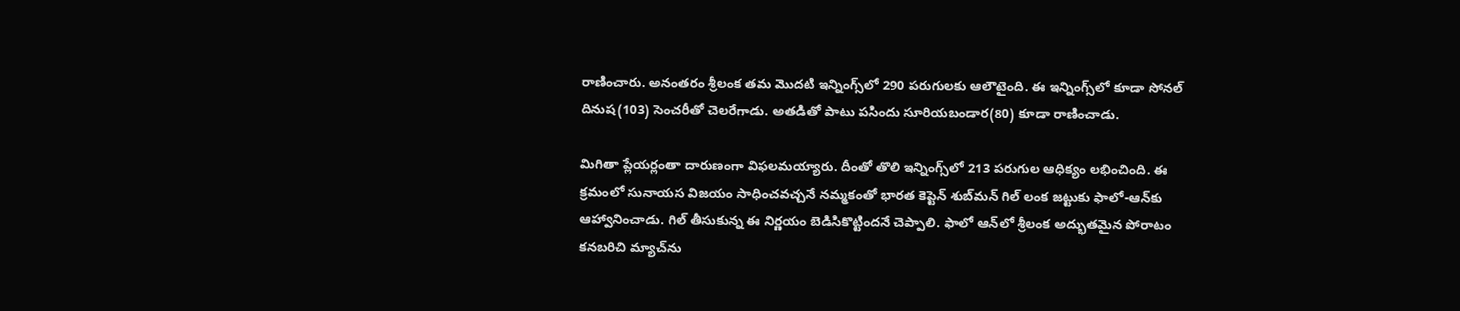రాణించారు. అనంతరం శ్రీలంక తమ మొదటి ఇన్నింగ్స్‌లో 290 పరుగులకు ఆలౌటైంది. ఈ ఇన్నింగ్స్‌లో కూడా సోనల్‌ దినుష(103) సెంచరీతో చెలరేగాడు. అతడితో పాటు పసిందు సూరియబండార(80) కూడా రాణించాడు.

మిగితా ప్లేయర్లంతా దారుణంగా విఫలమయ్యారు. దీంతో తొలి ఇన్నింగ్స్‌లో 213 పరుగుల ఆధిక్యం లభించింది. ఈ క్రమంలో సునాయస విజయం సాధించవచ్చనే నమ్మకంతో భారత కెప్టెన్‌ శుబ్‌మన్‌ గిల్‌ లంక జట్టుకు ఫాలో-ఆన్‌కు ఆహ్వానించాడు. గిల్‌ తీసుకున్న ఈ నిర్ణయం బెడిసికొట్టిందనే చెప్పాలి. ఫాలో ఆన్‌లో శ్రీలంక అద్భుతమైన పోరాటం కనబరిచి మ్యాచ్‌ను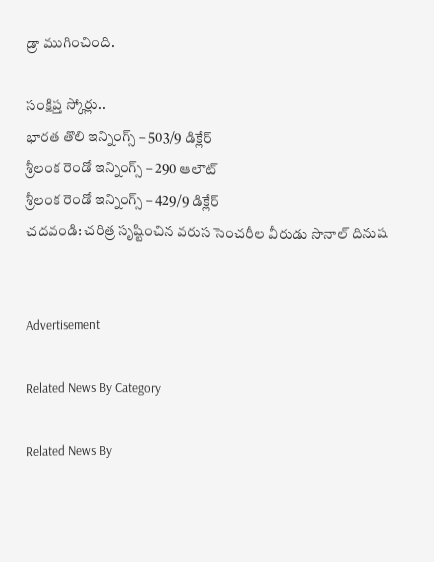డ్రా ముగించింది.

సంక్షిప్త స్కోర్లు..
భార‌త తొలి ఇన్నింగ్స్ – 503/9 డిక్లేర్‌
శ్రీలంక రెండో ఇన్నింగ్స్ – 290 ఆలౌట్‌
శ్రీలంక రెండో ఇన్నింగ్స్ – 429/9 డిక్లేర్‌
చదవండి: చరిత్ర సృష్టించిన వరుస సెంచరీల వీరుడు సొనాల్‌ దినుష


Advertisement

Related News By Category

Related News By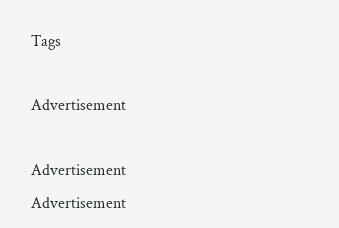Tags

Advertisement

Advertisement
Advertisement